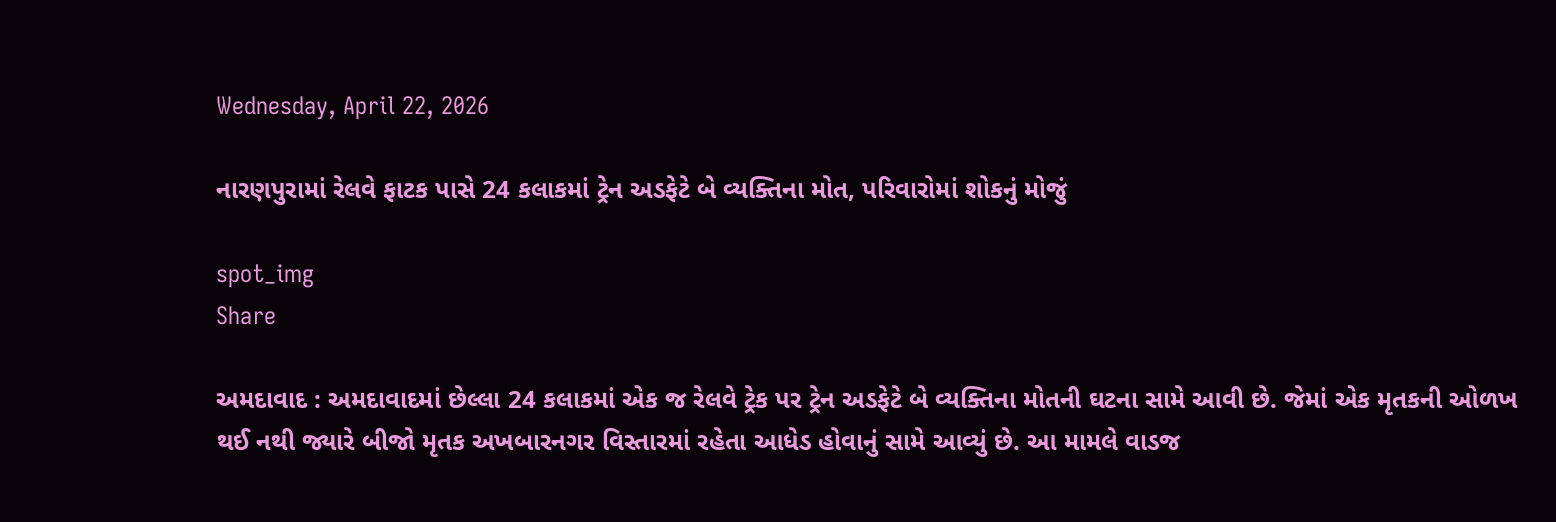Wednesday, April 22, 2026

નારણપુરામાં રેલવે ફાટક પાસે 24 કલાકમાં ટ્રેન અડફેટે બે વ્યક્તિના મોત, પરિવારોમાં શોકનું મોજું

spot_img
Share

અમદાવાદ : અમદાવાદમાં છેલ્લા 24 કલાકમાં એક જ રેલવે ટ્રેક પર ટ્રેન અડફેટે બે વ્યક્તિના મોતની ઘટના સામે આવી છે. જેમાં એક મૃતકની ઓળખ થઈ નથી જ્યારે બીજો મૃતક અખબારનગર વિસ્તારમાં રહેતા આધેડ હોવાનું સામે આવ્યું છે. આ મામલે વાડજ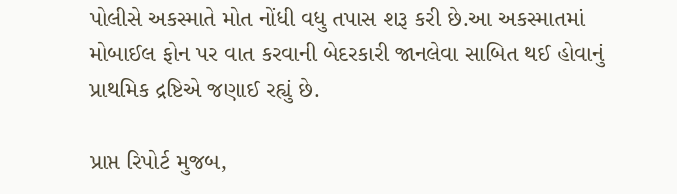પોલીસે અકસ્માતે મોત નોંધી વધુ તપાસ શરૂ કરી છે.આ અકસ્માતમાં મોબાઈલ ફોન પર વાત કરવાની બેદરકારી જાનલેવા સાબિત થઈ હોવાનું પ્રાથમિક દ્રષ્ટિએ જણાઈ રહ્યું છે.

પ્રાપ્ત રિપોર્ટ મુજબ,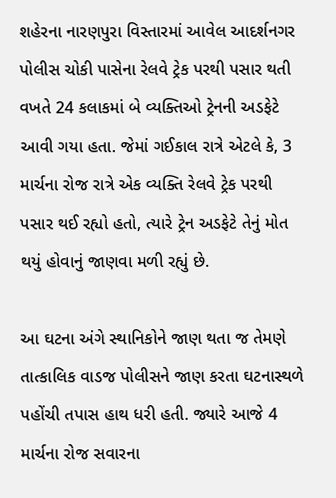શહેરના નારણપુરા વિસ્તારમાં આવેલ આદર્શનગર પોલીસ ચોકી પાસેના રેલવે ટ્રેક પરથી પસાર થતી વખતે 24 કલાકમાં બે વ્યક્તિઓ ટ્રેનની અડફેટે આવી ગયા હતા. જેમાં ગઈકાલ રાત્રે એટલે કે, 3 માર્ચના રોજ રાત્રે એક વ્યક્તિ રેલવે ટ્રેક પરથી પસાર થઈ રહ્યો હતો, ત્યારે ટ્રેન અડફેટે તેનું મોત થયું હોવાનું જાણવા મળી રહ્યું છે.

આ ઘટના અંગે સ્થાનિકોને જાણ થતા જ તેમણે તાત્કાલિક વાડજ પોલીસને જાણ કરતા ઘટનાસ્થળે પહોંચી તપાસ હાથ ધરી હતી. જ્યારે આજે 4 માર્ચના રોજ સવારના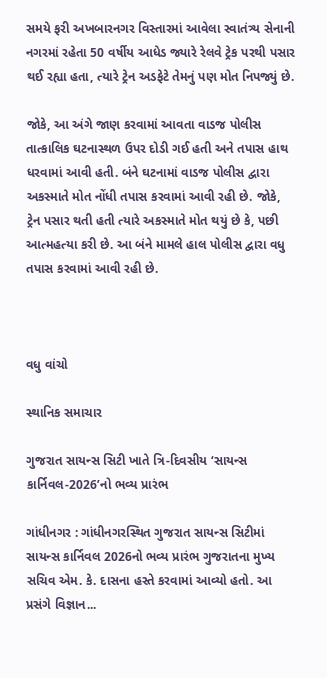સમયે ફરી અખબારનગર વિસ્તારમાં આવેલા સ્વાતંત્ર્ય સેનાની નગરમાં રહેતા 50 વર્ષીય આધેડ જ્યારે રેલવે ટ્રેક પરથી પસાર થઈ રહ્યા હતા, ત્યારે ટ્રેન અડફેટે તેમનું પણ મોત નિપજ્યું છે.

જોકે, આ અંગે જાણ કરવામાં આવતા વાડજ પોલીસ તાત્કાલિક ઘટનાસ્થળ ઉપર દોડી ગઈ હતી અને તપાસ હાથ ધરવામાં આવી હતી. બંને ઘટનામાં વાડજ પોલીસ દ્વારા અકસ્માતે મોત નોંધી તપાસ કરવામાં આવી રહી છે. જોકે, ટ્રેન પસાર થતી હતી ત્યારે અકસ્માતે મોત થયું છે કે, પછી આત્મહત્યા કરી છે. આ બંને મામલે હાલ પોલીસ દ્વારા વધુ તપાસ કરવામાં આવી રહી છે.



વધુ વાંચો

સ્થાનિક સમાચાર

ગુજરાત સાયન્સ સિટી ખાતે ત્રિ-દિવસીય ‘સાયન્સ કાર્નિવલ-2026’નો ભવ્ય પ્રારંભ

ગાંધીનગર : ગાંધીનગરસ્થિત ગુજરાત સાયન્સ સિટીમાં સાયન્સ કાર્નિવલ 2026નો ભવ્ય પ્રારંભ ગુજરાતના મુખ્ય સચિવ એમ. કે. દાસના હસ્તે કરવામાં આવ્યો હતો. આ પ્રસંગે વિજ્ઞાન...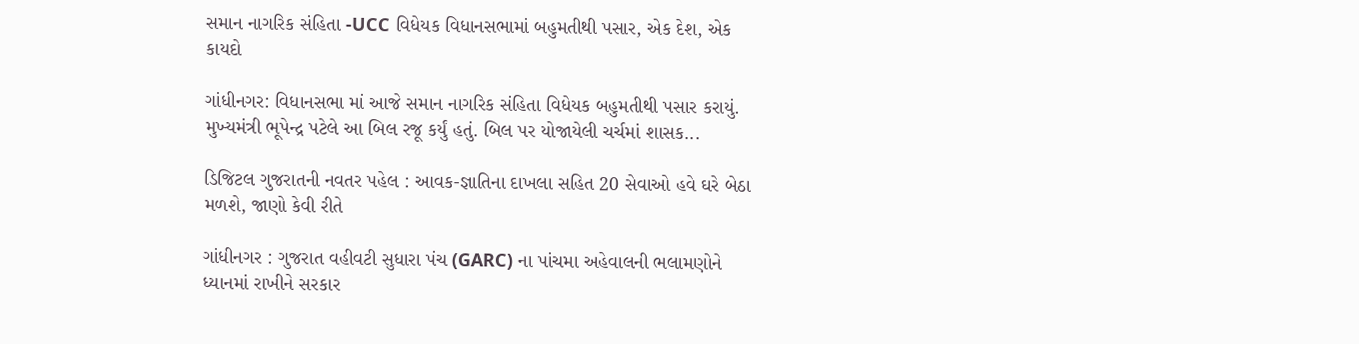સમાન નાગરિક સંહિતા -UCC વિધેયક વિધાનસભામાં બહુમતીથી પસાર, એક દેશ, એક કાયદો

ગાંધીનગર: વિધાનસભા માં આજે સમાન નાગરિક સંહિતા વિધેયક બહુમતીથી પસાર કરાયું. મુખ્યમંત્રી ભૂપેન્દ્ર પટેલે આ બિલ રજૂ કર્યું હતું. બિલ પર યોજાયેલી ચર્ચમાં શાસક...

ડિજિટલ ગુજરાતની નવતર પહેલ : આવક-જ્ઞાતિના દાખલા સહિત 20 સેવાઓ હવે ઘરે બેઠા મળશે, જાણો કેવી રીતે

ગાંધીનગર : ગુજરાત વહીવટી સુધારા પંચ (GARC) ના પાંચમા અહેવાલની ભલામણોને ધ્યાનમાં રાખીને સરકાર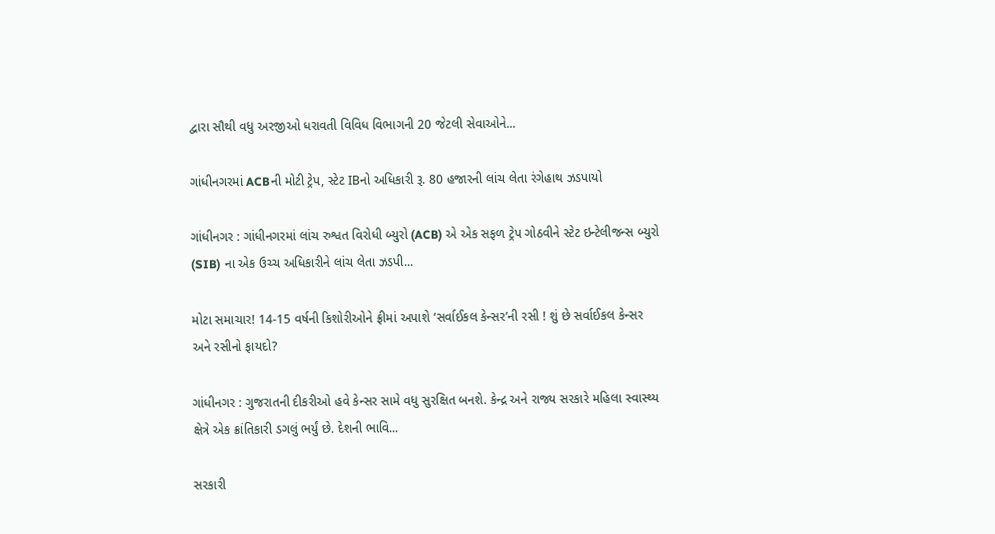દ્વારા સૌથી વધુ અરજીઓ ધરાવતી વિવિધ વિભાગની 20 જેટલી સેવાઓને...

ગાંધીનગરમાં ACBની મોટી ટ્રેપ, સ્ટેટ IBનો અધિકારી રૂ. 80 હજારની લાંચ લેતા રંગેહાથ ઝડપાયો

ગાંધીનગર : ગાંધીનગરમાં લાંચ રુશ્વત વિરોધી બ્યુરો (ACB) એ એક સફળ ટ્રેપ ગોઠવીને સ્ટેટ ઇન્ટેલીજન્સ બ્યુરો (SIB) ના એક ઉચ્ચ અધિકારીને લાંચ લેતા ઝડપી...

મોટા સમાચાર! 14-15 વર્ષની કિશોરીઓને ફ્રીમાં અપાશે ‘સર્વાઈકલ કેન્સર’ની રસી ! શું છે સર્વાઈકલ કેન્સર અને રસીનો ફાયદો?

ગાંધીનગર : ગુજરાતની દીકરીઓ હવે કેન્સર સામે વધુ સુરક્ષિત બનશે. કેન્દ્ર અને રાજ્ય સરકારે મહિલા સ્વાસ્થ્ય ક્ષેત્રે એક ક્રાંતિકારી ડગલું ભર્યું છે. દેશની ભાવિ...

સરકારી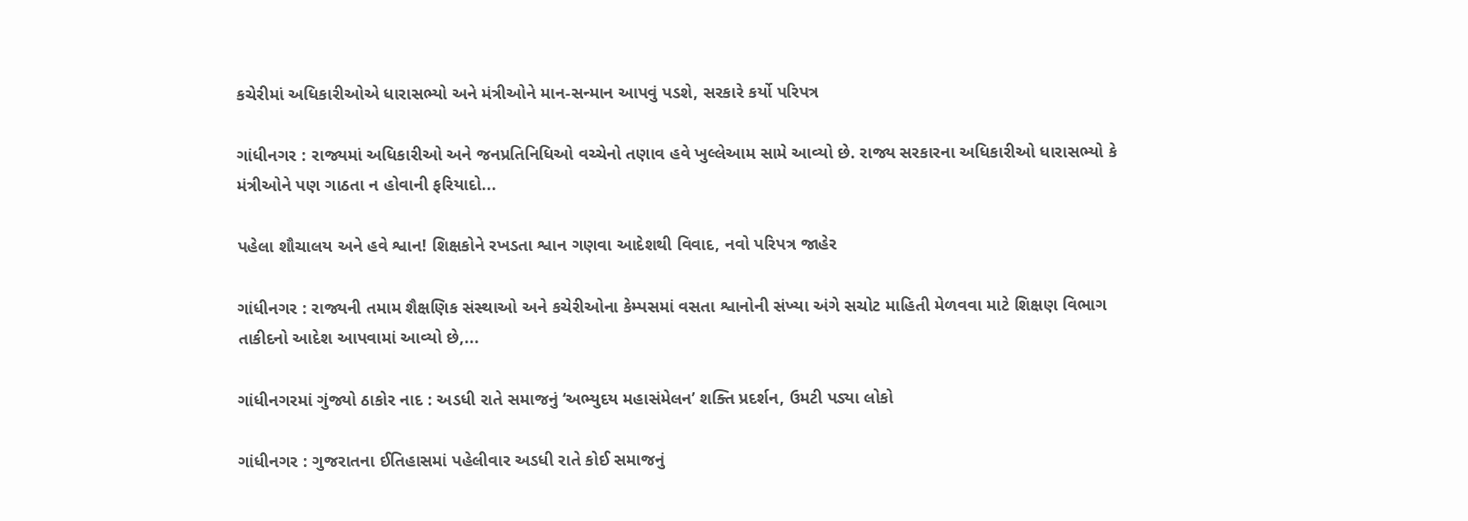કચેરીમાં અધિકારીઓએ ધારાસભ્યો અને મંત્રીઓને માન-સન્માન આપવું પડશે, સરકારે કર્યો પરિપત્ર

ગાંધીનગર : રાજ્યમાં અધિકારીઓ અને જનપ્રતિનિધિઓ વચ્ચેનો તણાવ હવે ખુલ્લેઆમ સામે આવ્યો છે. રાજ્ય સરકારના અધિકારીઓ ધારાસભ્યો કે મંત્રીઓને પણ ગાઠતા ન હોવાની ફરિયાદો...

પહેલા શૌચાલય અને હવે શ્વાન! શિક્ષકોને રખડતા શ્વાન ગણવા આદેશથી વિવાદ, નવો પરિપત્ર જાહેર

ગાંધીનગર : રાજ્યની તમામ શૈક્ષણિક સંસ્થાઓ અને કચેરીઓના કેમ્પસમાં વસતા શ્વાનોની સંખ્યા અંગે સચોટ માહિતી મેળવવા માટે શિક્ષણ વિભાગ તાકીદનો આદેશ આપવામાં આવ્યો છે,...

ગાંધીનગરમાં ગુંજ્યો ઠાકોર નાદ : અડધી રાતે સમાજનું ‘અભ્યુદય મહાસંમેલન’ શક્તિ પ્રદર્શન, ઉમટી પડ્યા લોકો

ગાંધીનગર : ગુજરાતના ઈતિહાસમાં પહેલીવાર અડધી રાતે કોઈ સમાજનું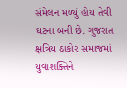સંમેલન મળ્યું હોય તેવી ઘટના બની છે. ગુજરાત ક્ષત્રિય ઠાકોર સમાજમાં યુવાશક્તિને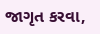જાગૃત કરવા,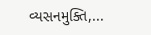વ્યસનમુક્તિ,...